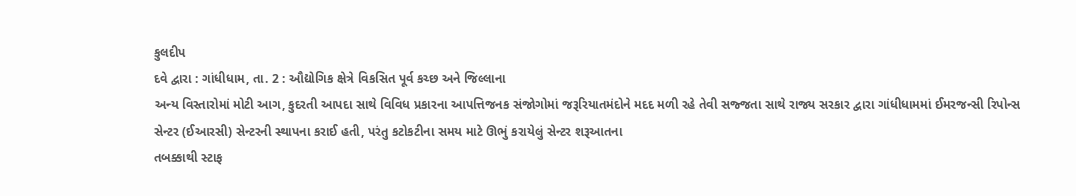કુલદીપ
દવે દ્વારા : ગાંધીધામ, તા. 2 : ઔદ્યોગિક ક્ષેત્રે વિકસિત પૂર્વ કચ્છ અને જિલ્લાના
અન્ય વિસ્તારોમાં મોટી આગ, કુદરતી આપદા સાથે વિવિધ પ્રકારના આપત્તિજનક સંજોગોમાં જરૂરિયાતમંદોને મદદ મળી રહે તેવી સજ્જતા સાથે રાજ્ય સરકાર દ્વારા ગાંધીધામમાં ઈમરજન્સી રિપોન્સ
સેન્ટર (ઈઆરસી) સેન્ટરની સ્થાપના કરાઈ હતી, પરંતુ કટોકટીના સમય માટે ઊભું કરાયેલું સેન્ટર શરૂઆતના
તબક્કાથી સ્ટાફ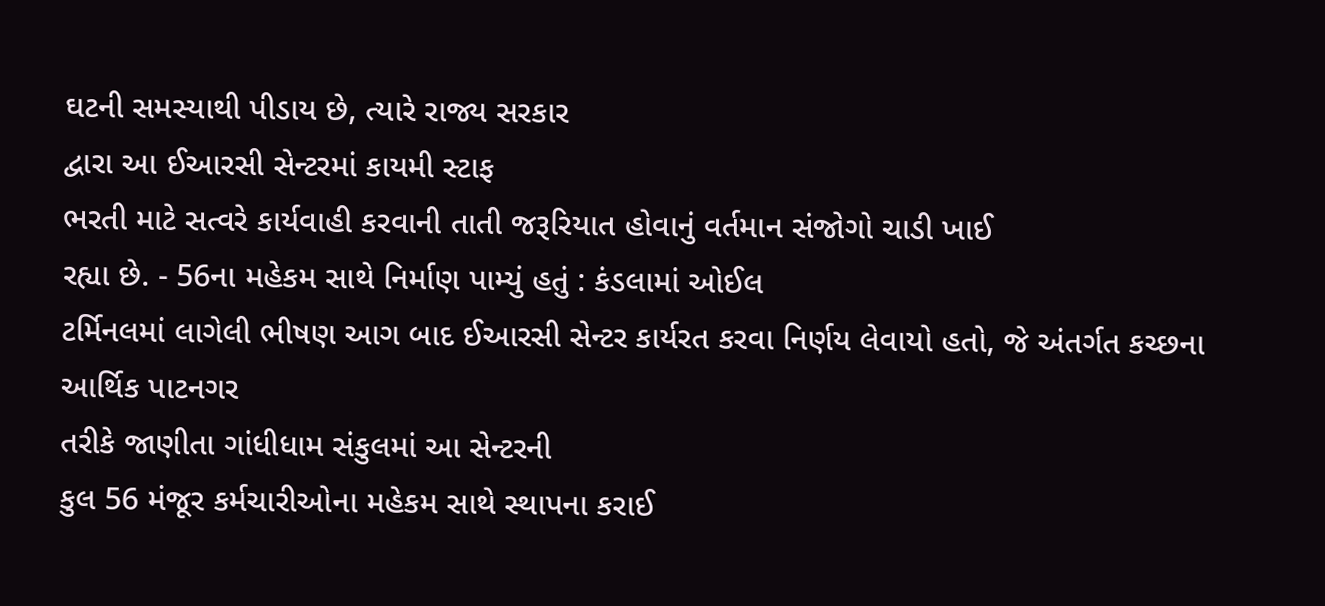ઘટની સમસ્યાથી પીડાય છે, ત્યારે રાજ્ય સરકાર
દ્વારા આ ઈઆરસી સેન્ટરમાં કાયમી સ્ટાફ
ભરતી માટે સત્વરે કાર્યવાહી કરવાની તાતી જરૂરિયાત હોવાનું વર્તમાન સંજોગો ચાડી ખાઈ
રહ્યા છે. - 56ના મહેકમ સાથે નિર્માણ પામ્યું હતું : કંડલામાં ઓઈલ
ટર્મિનલમાં લાગેલી ભીષણ આગ બાદ ઈઆરસી સેન્ટર કાર્યરત કરવા નિર્ણય લેવાયો હતો, જે અંતર્ગત કચ્છના આર્થિક પાટનગર
તરીકે જાણીતા ગાંધીધામ સંકુલમાં આ સેન્ટરની
કુલ 56 મંજૂર કર્મચારીઓના મહેકમ સાથે સ્થાપના કરાઈ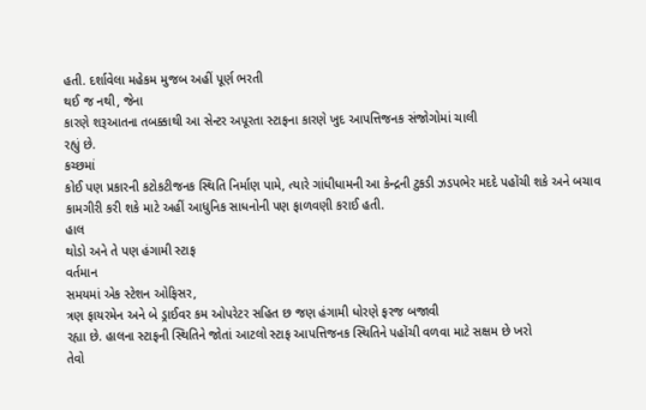હતી. દર્શાવેલા મહેકમ મુજબ અહીં પૂર્ણ ભરતી
થઈ જ નથી, જેના
કારણે શરૂઆતના તબક્કાથી આ સેન્ટર અપૂરતા સ્ટાફના કારણે ખુદ આપત્તિજનક સંજોગોમાં ચાલી
રહ્યું છે.
કચ્છમાં
કોઈ પણ પ્રકારની કટોકટીજનક સ્થિતિ નિર્માણ પામે, ત્યારે ગાંધીધામની આ કેન્દ્રની ટુકડી ઝડપભેર મદદે પહોંચી શકે અને બચાવ
કામગીરી કરી શકે માટે અહીં આધુનિક સાધનોની પણ ફાળવણી કરાઈ હતી.
હાલ
થોડો અને તે પણ હંગામી સ્ટાફ
વર્તમાન
સમયમાં એક સ્ટેશન ઓફિસર,
ત્રણ ફાયરમેન અને બે ડ્રાઈવર કમ ઓપરેટર સહિત છ જણ હંગામી ધોરણે ફરજ બજાવી
રહ્યા છે. હાલના સ્ટાફની સ્થિતિને જોતાં આટલો સ્ટાફ આપત્તિજનક સ્થિતિને પહોંચી વળવા માટે સક્ષમ છે ખરો
તેવો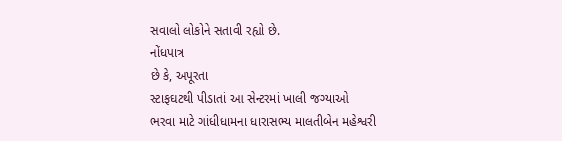સવાલો લોકોને સતાવી રહ્યો છે.
નોંધપાત્ર
છે કે, અપૂરતા
સ્ટાફઘટથી પીડાતાં આ સેન્ટરમાં ખાલી જગ્યાઓ
ભરવા માટે ગાંધીધામના ધારાસભ્ય માલતીબેન મહેશ્વરી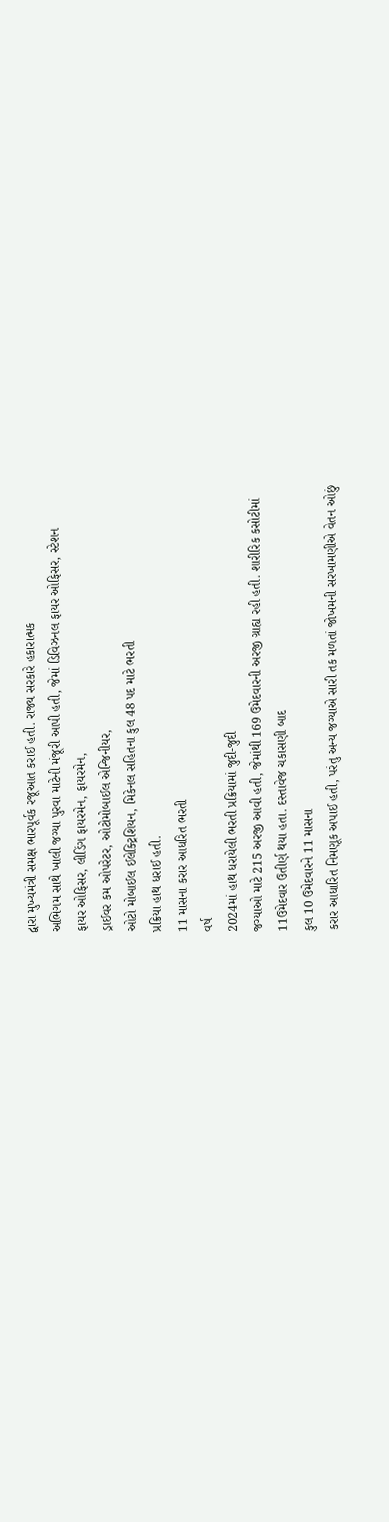દ્વારા મુખ્યમંત્રી સમક્ષ ભારપૂર્વક રજૂઆત કરાઈ હતી. રાજ્ય સરકારે હકારાત્મક
અભિગમ સાથે ખાલી જગ્યા પુરવા માટેની મંજૂરી આપી હતી, જેમાં ડિવિઝનલ ફાયર ઓફિસર, સ્ટેશન
ફાયર ઓફિસર, લીડિંગ ફાયરમેન, ફાયરમેન,
ડ્રાઈવર કમ ઓપરેટર, ઓટોમોબાઈલ એન્જિનીયર,
ઓટો મોબાઈલ ઈલેક્ટ્રિશિયન, મિકેનલ સહિતના કુલ 48 પદ માટે ભરતી
પ્રક્રિયા હાથ ધરાઈ હતી.
11 માસના કરાર આધરિત ભરતી
વર્ષ
2024માં હાથ ધરાયેલી ભરતી પ્રક્રિયામાં જુદી-જુદી
જગ્યાઓ માટે 215 અરજી આવી હતી, જેમાંથી 169 ઉમેદવારની અરજી ગ્રાહ્ય રહી હતી. શારીરિક કસોટીમાં
11ઉમેદવાર ઉતીર્ણ થયા હતા. દસ્તાવેજ ચકાસણી બાદ
કુલ 10 ઉમેદવારને 11 માસના
કરાર આધારિત નિમણૂક અપાઈ હતી, પરંતુ અન્ય જગ્યાએ સારી તક મળતાં જોખમની સરખામણીએ વેતન ઓછું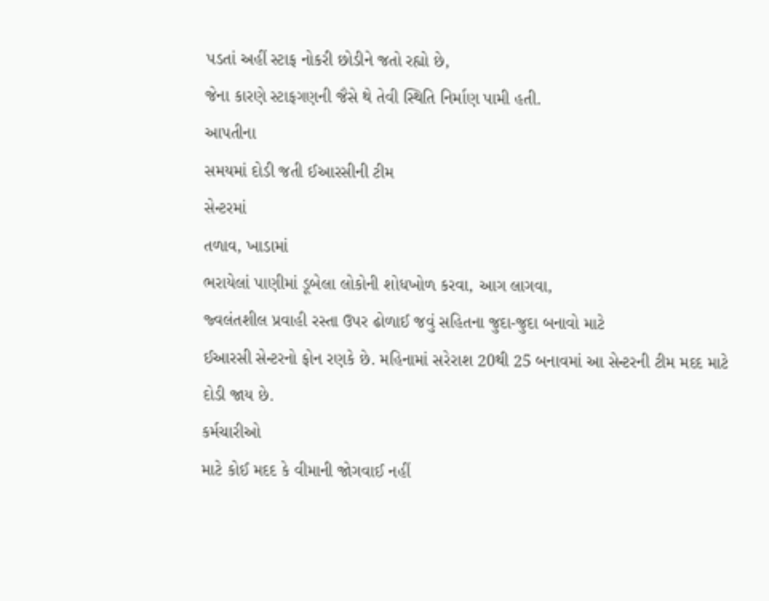પડતાં અહીં સ્ટાફ નોકરી છોડીને જતો રહ્યો છે,
જેના કારણે સ્ટાફગણની જૈસે થે તેવી સ્થિતિ નિર્માણ પામી હતી.
આપતીના
સમયમાં દોડી જતી ઈઆરસીની ટીમ
સેન્ટરમાં
તળાવ, ખાડામાં
ભરાયેલાં પાણીમાં ડૂબેલા લોકોની શોધખોળ કરવા, આગ લાગવા,
જ્વલંતશીલ પ્રવાહી રસ્તા ઉપર ઢોળાઈ જવું સહિતના જુદા-જુદા બનાવો માટે
ઈઆરસી સેન્ટરનો ફોન રણકે છે. મહિનામાં સરેરાશ 20થી 25 બનાવમાં આ સેન્ટરની ટીમ મદદ માટે
દોડી જાય છે.
કર્મચારીઓ
માટે કોઈ મદદ કે વીમાની જોગવાઈ નહીં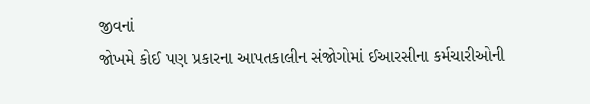જીવનાં
જોખમે કોઈ પણ પ્રકારના આપતકાલીન સંજોગોમાં ઈઆરસીના કર્મચારીઓની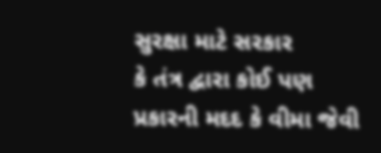સુરક્ષા માટે સરકાર
કે તંત્ર દ્વારા કોઈ પણ પ્રકારની મદદ કે વીમા જેવી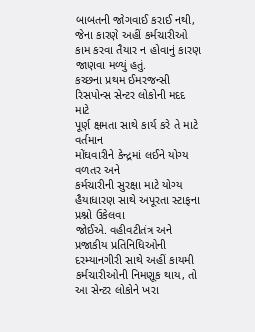બાબતની જોગવાઈ કરાઈ નથી, જેના કારણે અહીં કર્મચારીઓ કામ કરવા તૈયાર ન હોવાનું કારણ જાણવા મળ્યું હતું.
કચ્છના પ્રથમ ઈમરજન્સી રિસપોન્સ સેન્ટર લોકોની મદદ માટે
પૂર્ણ ક્ષમતા સાથે કાર્ય કરે તે માટે વર્તમાન
મોંઘવારીને કેન્દ્રમાં લઈને યોગ્ય વળતર અને
કર્મચારીની સુરક્ષા માટે યોગ્ય હૈયાધારણ સાથે અપૂરતા સ્ટાફના પ્રશ્નો ઉકેલવા
જોઈએ. વહીવટીતંત્ર અને પ્રજાકીય પ્રતિનિધિઓની
દરમ્યાનગીરી સાથે અહીં કાયમી કર્મચારીઓની નિમણૂક થાય, તો આ સેન્ટર લોકોને ખરા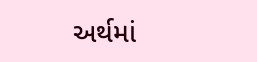અર્થમાં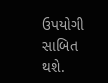ઉપયોગી સાબિત થશે.